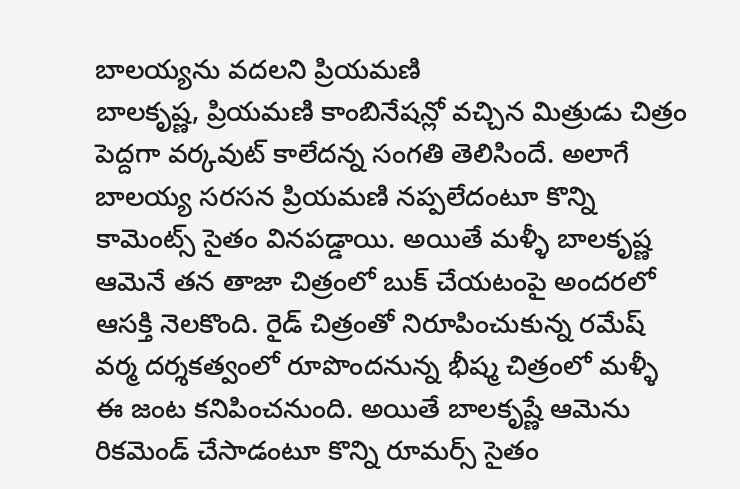బాలయ్యను వదలని ప్రియమణి
బాలకృష్ణ, ప్రియమణి కాంబినేషన్లో వచ్చిన మిత్రుడు చిత్రం పెద్దగా వర్కవుట్ కాలేదన్న సంగతి తెలిసిందే. అలాగే బాలయ్య సరసన ప్రియమణి నప్పలేదంటూ కొన్ని కామెంట్స్ సైతం వినపడ్డాయి. అయితే మళ్ళీ బాలకృష్ణ ఆమెనే తన తాజా చిత్రంలో బుక్ చేయటంపై అందరలో ఆసక్తి నెలకొంది. రైడ్ చిత్రంతో నిరూపించుకున్న రమేష్ వర్మ దర్శకత్వంలో రూపొందనున్న భీష్మ చిత్రంలో మళ్ళీ ఈ జంట కనిపించనుంది. అయితే బాలకృష్ణే ఆమెను రికమెండ్ చేసాడంటూ కొన్ని రూమర్స్ సైతం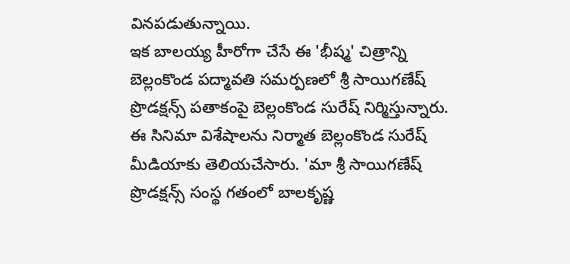వినపడుతున్నాయి.
ఇక బాలయ్య హీరోగా చేసే ఈ 'భీష్మ' చిత్రాన్ని బెల్లంకొండ పద్మావతి సమర్పణలో శ్రీ సాయిగణేష్ ప్రొడక్షన్స్ పతాకంపై బెల్లంకొండ సురేష్ నిర్మిస్తున్నారు. ఈ సినిమా విశేషాలను నిర్మాత బెల్లంకొండ సురేష్ మీడియాకు తెలియచేసారు. 'మా శ్రీ సాయిగణేష్ ప్రొడక్షన్స్ సంస్థ గతంలో బాలకృష్ణ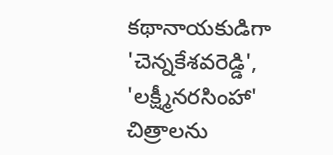కథానాయకుడిగా 'చెన్నకేశవరెడ్డి', 'లక్ష్మీనరసింహా' చిత్రాలను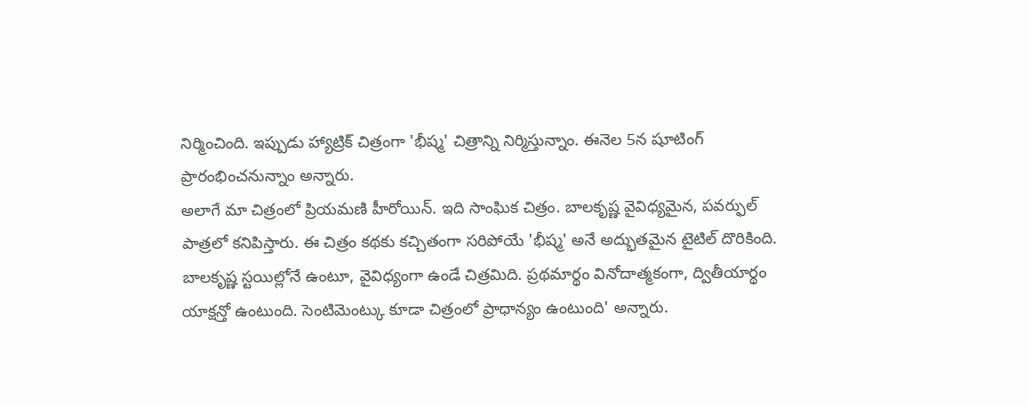నిర్మించింది. ఇప్పుడు హ్యాట్రిక్ చిత్రంగా 'భీష్మ' చిత్రాన్ని నిర్మిస్తున్నాం. ఈనెల 5న షూటింగ్ ప్రారంభించనున్నాం అన్నారు.
అలాగే మా చిత్రంలో ప్రియమణి హీరోయిన్. ఇది సాంఘిక చిత్రం. బాలకృష్ణ వైవిధ్యమైన, పవర్ఫుల్ పాత్రలో కనిపిస్తారు. ఈ చిత్రం కథకు కచ్చితంగా సరిపోయే 'భీష్మ' అనే అద్భుతమైన టైటిల్ దొరికింది. బాలకృష్ణ స్టయిల్లోనే ఉంటూ, వైవిధ్యంగా ఉండే చిత్రమిది. ప్రథమార్థం వినోదాత్మకంగా, ద్వితీయార్థం యాక్షన్తో ఉంటుంది. సెంటిమెంట్కు కూడా చిత్రంలో ప్రాధాన్యం ఉంటుంది' అన్నారు.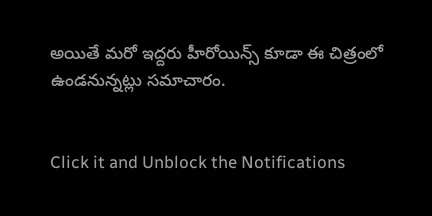అయితే మరో ఇద్దరు హీరోయిన్స్ కూడా ఈ చిత్రంలో ఉండనున్నట్లు సమాచారం.


Click it and Unblock the Notifications